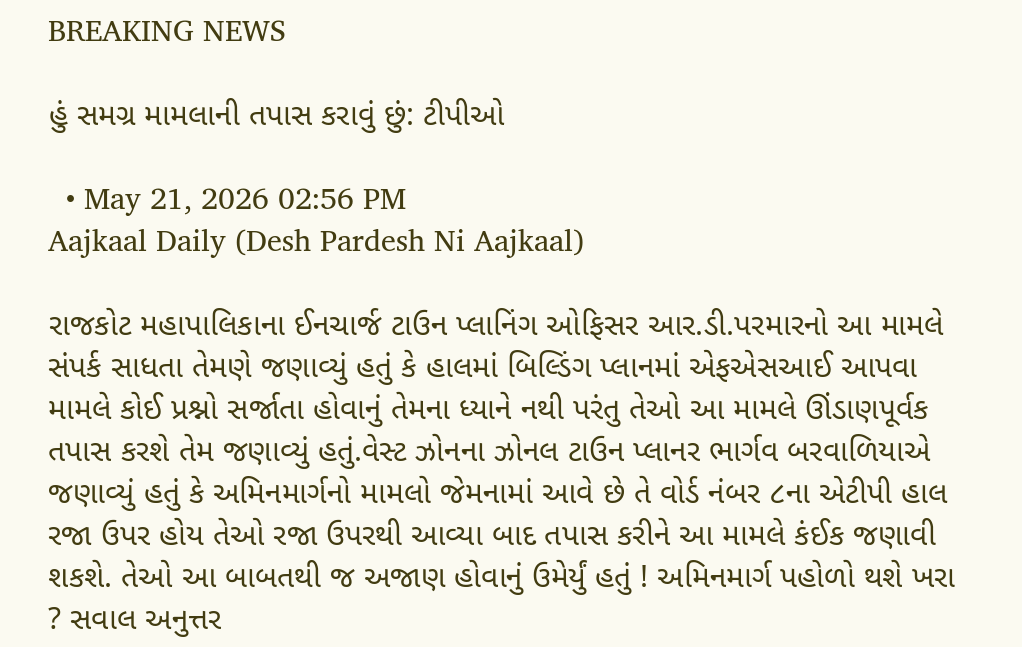BREAKING NEWS

હું સમગ્ર મામલાની તપાસ કરાવું છું: ટીપીઓ

  • May 21, 2026 02:56 PM
Aajkaal Daily (Desh Pardesh Ni Aajkaal)

રાજકોટ મહાપાલિકાના ઈનચાર્જ ટાઉન પ્લાનિંગ ઓફિસર આર.ડી.પરમારનો આ મામલે સંપર્ક સાધતા તેમણે જણાવ્યું હતું કે હાલમાં બિલ્ડિંગ પ્લાનમાં એફએસઆઈ આપવા મામલે કોઈ પ્રશ્નો સર્જાતા હોવાનું તેમના ધ્યાને નથી પરંતુ તેઓ આ મામલે ઊંડાણપૂર્વક તપાસ કરશે તેમ જણાવ્યું હતું.વેસ્ટ ઝોનના ઝોનલ ટાઉન પ્લાનર ભાર્ગવ બરવાળિયાએ જણાવ્યું હતું કે અમિનમાર્ગનો મામલો જેમનામાં આવે છે તે વોર્ડ નંબર ૮ના એટીપી હાલ રજા ઉપર હોય તેઓ રજા ઉપરથી આવ્યા બાદ તપાસ કરીને આ મામલે કંઈક જણાવી શકશે. તેઓ આ બાબતથી જ અજાણ હોવાનું ઉમેર્યું હતું ! અમિનમાર્ગ પહોળો થશે ખરા ? સવાલ અનુત્તર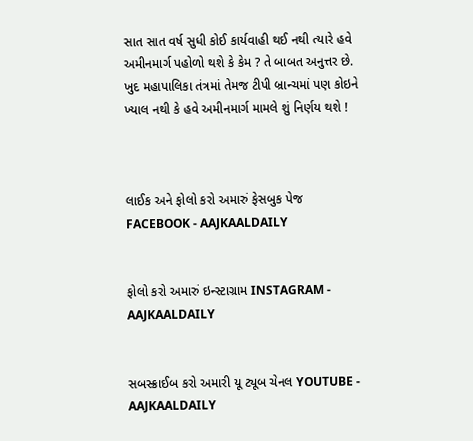સાત સાત વર્ષ સુધી કોઈ કાર્યવાહી થઈ નથી ત્યારે હવે અમીનમાર્ગ પહોળો થશે કે કેમ ? તે બાબત અનુત્તર છે. ખુદ મહાપાલિકા તંત્રમાં તેમજ ટીપી બ્રાન્ચમાં પણ કોઇને ખ્યાલ નથી કે હવે અમીનમાર્ગ મામલે શું નિર્ણય થશે !



લાઈક અને ફોલો કરો અમારું ફેસબુક પેજ FACEBOOK - AAJKAALDAILY


ફોલો કરો અમારું ઇન્સ્ટાગ્રામ INSTAGRAM - AAJKAALDAILY


સબસ્ક્રાઈબ કરો અમારી યૂ ટ્યૂબ ચેનલ YOUTUBE - AAJKAALDAILY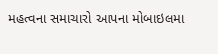મહત્વના સમાચારો આપના મોબાઇલમા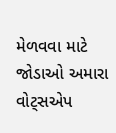મેળવવા માટે જોડાઓ અમારા વોટ્સએપ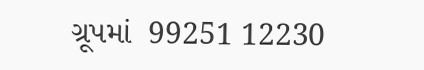ગ્રૂપમાં  99251 12230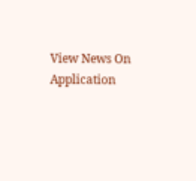View News On Application